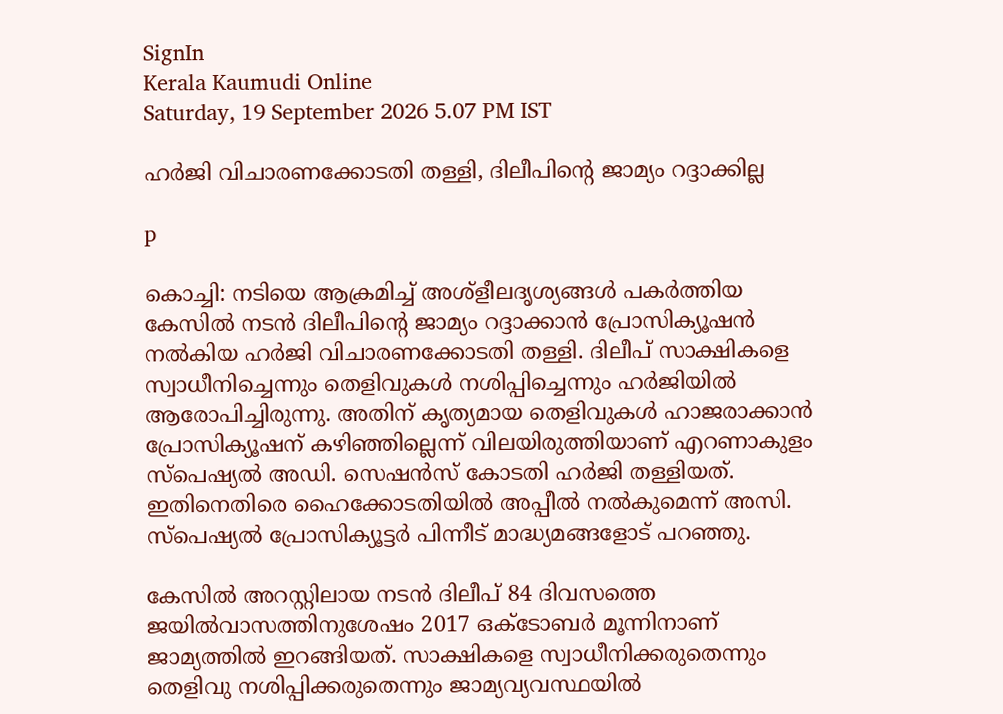SignIn
Kerala Kaumudi Online
Saturday, 19 September 2026 5.07 PM IST

ഹർജി വിചാരണക്കോടതി തള്ളി, ദിലീപിന്റെ ജാമ്യം റദ്ദാക്കില്ല

p

കൊച്ചി: നടിയെ ആക്രമിച്ച് അശ്ളീലദൃശ്യങ്ങൾ പകർത്തിയ കേസിൽ നടൻ ദിലീപിന്റെ ജാമ്യം റദ്ദാക്കാൻ പ്രോസിക്യൂഷൻ നൽകിയ ഹർജി വിചാരണക്കോടതി തള്ളി. ദിലീപ് സാക്ഷികളെ സ്വാധീനിച്ചെന്നും തെളിവുകൾ നശിപ്പിച്ചെന്നും ഹർജിയിൽ ആരോപിച്ചിരുന്നു. അതിന് കൃത്യമായ തെളിവുകൾ ഹാജരാക്കാൻ പ്രോസിക്യൂഷന് കഴിഞ്ഞില്ലെന്ന് വിലയിരുത്തിയാണ് എറണാകുളം സ്‌പെഷ്യൽ അഡി. സെഷൻസ് കോടതി ഹർജി തള്ളിയത്. ഇതിനെതിരെ ഹൈക്കോടതിയിൽ അപ്പീൽ നൽകുമെന്ന് അസി. സ്പെഷ്യൽ പ്രോസിക്യൂട്ടർ പിന്നീട് മാദ്ധ്യമങ്ങളോട് പറഞ്ഞു.

കേസിൽ അറസ്റ്റിലായ നടൻ ദിലീപ് 84 ദിവസത്തെ ജയിൽവാസത്തിനുശേഷം 2017 ഒക്ടോബർ മൂന്നിനാണ് ജാമ്യത്തിൽ ഇറങ്ങിയത്. സാക്ഷികളെ സ്വാധീനിക്കരുതെന്നും തെളിവു നശിപ്പിക്കരുതെന്നും ജാമ്യവ്യവസ്ഥയിൽ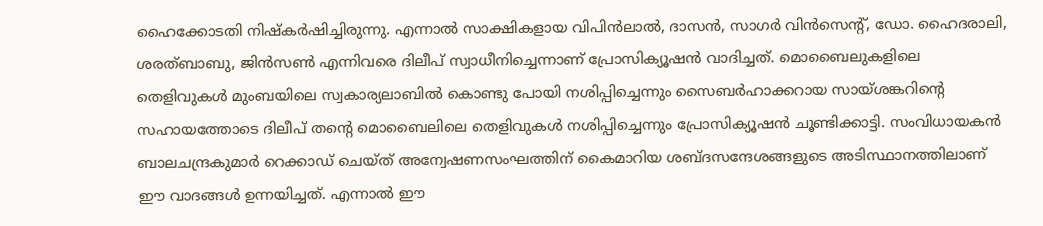ഹൈക്കോടതി നിഷ്‌കർഷിച്ചിരുന്നു. എന്നാൽ സാക്ഷികളായ വിപിൻലാൽ, ദാസൻ, സാഗർ വിൻസെന്റ്, ഡോ. ഹൈദരാലി, ശരത്ബാബു, ജിൻസൺ എന്നിവരെ ദിലീപ് സ്വാധീനിച്ചെന്നാണ് പ്രോസിക്യൂഷൻ വാദിച്ചത്. മൊബൈലുകളിലെ തെളിവുകൾ മുംബയിലെ സ്വകാര്യലാബിൽ കൊണ്ടു പോയി നശിപ്പിച്ചെന്നും സൈബർഹാക്കറായ സായ്ശങ്കറിന്റെ സഹായത്തോടെ ദിലീപ് തന്റെ മൊബൈലിലെ തെളിവുകൾ നശിപ്പിച്ചെന്നും പ്രോസിക്യൂഷൻ ചൂണ്ടിക്കാട്ടി. സംവിധായകൻ ബാലചന്ദ്രകുമാർ റെക്കാഡ് ചെയ്ത് അന്വേഷണസംഘത്തിന് കൈമാറിയ ശബ്ദസന്ദേശങ്ങളുടെ അടിസ്ഥാനത്തിലാണ് ഈ വാദങ്ങൾ ഉന്നയിച്ചത്. എന്നാൽ ഈ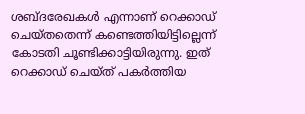ശബ്ദരേഖകൾ എന്നാണ് റെക്കാഡ് ചെയ്തതെന്ന് കണ്ടെത്തിയിട്ടില്ലെന്ന് കോടതി ചൂണ്ടിക്കാട്ടിയിരുന്നു. ഇത് റെക്കാഡ് ചെയ്ത് പകർത്തിയ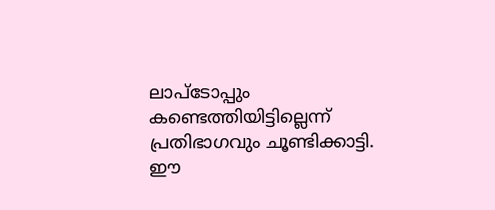ലാപ്ടോപ്പും കണ്ടെത്തിയിട്ടില്ലെന്ന് പ്രതിഭാഗവും ചൂണ്ടിക്കാട്ടി. ഈ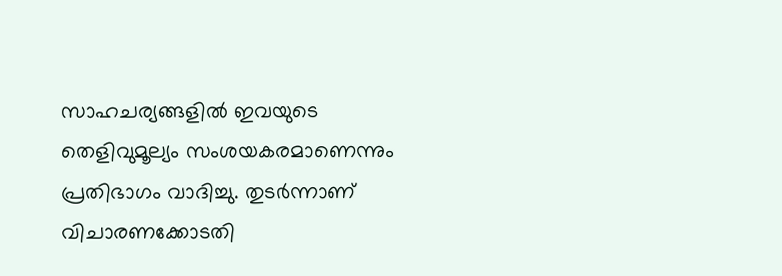സാഹചര്യങ്ങളിൽ ഇവയുടെ തെളിവുമൂല്യം സംശയകരമാണെന്നും പ്രതിഭാഗം വാദിച്ചു. തുടർന്നാണ് വിചാരണക്കോടതി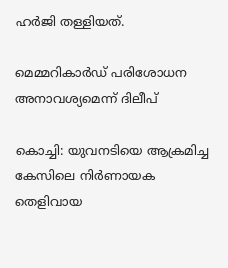ഹർജി തള്ളിയത്.

മെമ്മറികാർഡ് പരിശോധന
അനാവശ്യമെന്ന് ദിലീപ്

കൊച്ചി: യുവനടിയെ ആക്രമിച്ച കേസിലെ നിർണായക തെളിവായ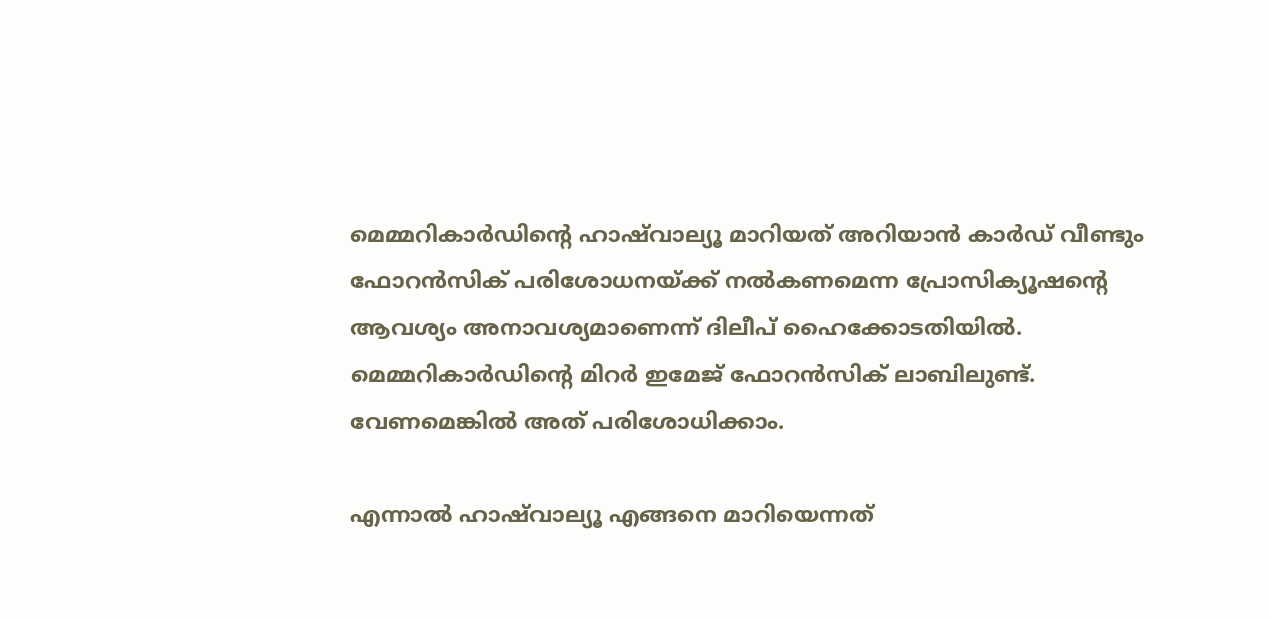മെമ്മറികാർഡിന്റെ ഹാഷ്‌വാല്യൂ മാറിയത് അറിയാൻ കാർഡ് വീണ്ടും ഫോറൻസിക് പരിശോധനയ്ക്ക് നൽകണമെന്ന പ്രോസിക്യൂഷന്റെ ആവശ്യം അനാവശ്യമാണെന്ന് ദിലീപ് ഹൈക്കോടതിയിൽ. മെമ്മറികാർഡിന്റെ മിറർ ഇമേജ് ഫോറൻസിക് ലാബിലുണ്ട്. വേണമെങ്കിൽ അത് പരിശോധിക്കാം.

എന്നാൽ ഹാഷ്‌വാല്യൂ എങ്ങനെ മാറിയെന്നത്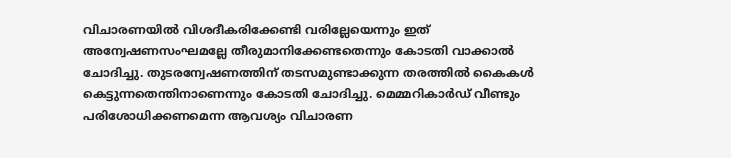വിചാരണയിൽ വിശദീകരിക്കേണ്ടി വരില്ലേയെന്നും ഇത് അന്വേഷണസംഘമല്ലേ തീരുമാനിക്കേണ്ടതെന്നും കോടതി വാക്കാൽ ചോദിച്ചു. തുടരന്വേഷണത്തിന് തടസമുണ്ടാക്കുന്ന തരത്തിൽ കൈകൾ കെട്ടുന്നതെന്തിനാണെന്നും കോടതി ചോദിച്ചു. മെമ്മറികാർഡ് വീണ്ടും പരിശോധിക്കണമെന്ന ആവശ്യം വിചാരണ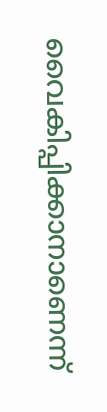വൈകിപ്പിക്കാനാണെന്ന്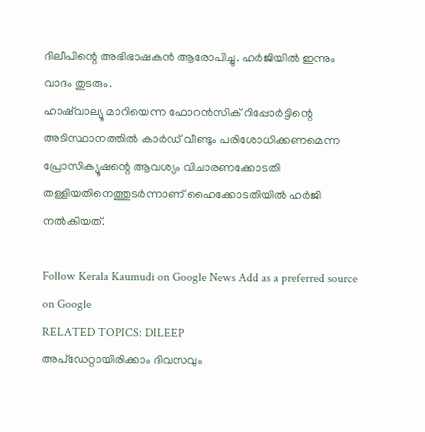ദിലീപിന്റെ അഭിഭാഷകൻ ആരോപിച്ചു. ഹർജിയിൽ ഇന്നും വാദം തുടരും.
ഹാഷ്‌വാല്യൂ മാറിയെന്ന ഫോറൻസിക് റിപ്പോർട്ടിന്റെ അടിസ്ഥാനത്തിൽ കാർഡ് വീണ്ടും പരിശോധിക്കണമെന്ന പ്രോസിക്യൂഷന്റെ ആവശ്യം വിചാരണക്കോടതി തള്ളിയതിനെത്തുടർന്നാണ് ഹൈക്കോടതിയിൽ ഹർജി നൽകിയത്.

Follow Kerala Kaumudi on Google News Add as a preferred source on Google
RELATED TOPICS: DILEEP
അപ്ഡേറ്റായിരിക്കാം ദിവസവും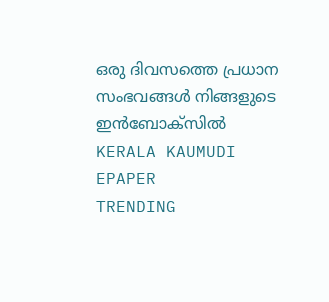ഒരു ദിവസത്തെ പ്രധാന സംഭവങ്ങൾ നിങ്ങളുടെ ഇൻബോക്സിൽ
KERALA KAUMUDI EPAPER
TRENDING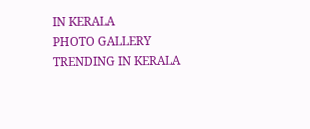IN KERALA
PHOTO GALLERY
TRENDING IN KERALA